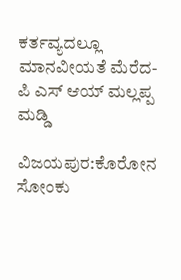ಕರ್ತವ್ಯದಲ್ಲೂ ಮಾನವೀಯತೆ ಮೆರೆದ- ಪಿ ಎಸ್ ಆಯ್ ಮಲ್ಲಪ್ಪ ಮಡ್ಡಿ

ವಿಜಯಪುರ:ಕೊರೋನ ಸೋಂಕು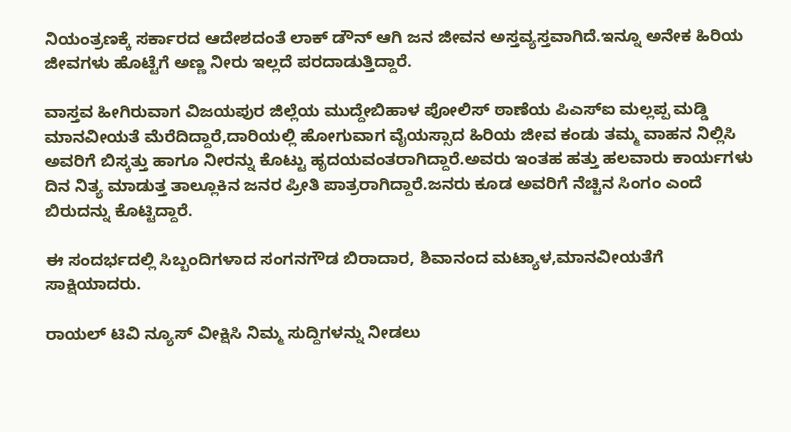ನಿಯಂತ್ರಣಕ್ಕೆ ಸರ್ಕಾರದ ಆದೇಶದಂತೆ ಲಾಕ್ ಡೌನ್ ಆಗಿ ಜನ ಜೀವನ ಅಸ್ತವ್ಯಸ್ತವಾಗಿದೆ.ಇನ್ನೂ ಅನೇಕ ಹಿರಿಯ ಜೀವಗಳು ಹೊಟ್ಟೆಗೆ ಅಣ್ಣ ನೀರು ಇಲ್ಲದೆ ಪರದಾಡುತ್ತಿದ್ದಾರೆ.

ವಾಸ್ತವ ಹೀಗಿರುವಾಗ ವಿಜಯಪುರ ಜಿಲ್ಲೆಯ ಮುದ್ದೇಬಿಹಾಳ ಪೋಲಿಸ್ ಠಾಣೆಯ ಪಿಎಸ್ಐ ಮಲ್ಲಪ್ಪ ಮಡ್ಡಿ ಮಾನವೀಯತೆ ಮೆರೆದಿದ್ದಾರೆ,ದಾರಿಯಲ್ಲಿ ಹೋಗುವಾಗ ವೈಯಸ್ಸಾದ ಹಿರಿಯ ಜೀವ ಕಂಡು ತಮ್ಮ ವಾಹನ ನಿಲ್ಲಿಸಿ ಅವರಿಗೆ ಬಿಸ್ಕತ್ತು ಹಾಗೂ ನೀರನ್ನು ಕೊಟ್ಟು ಹೃದಯವಂತರಾಗಿದ್ದಾರೆ.ಅವರು ಇಂತಹ ಹತ್ತು ಹಲವಾರು ಕಾರ್ಯಗಳು ದಿನ ನಿತ್ಯ ಮಾಡುತ್ತ ತಾಲ್ಲೂಕಿನ ಜನರ ಪ್ರೀತಿ ಪಾತ್ರರಾಗಿದ್ದಾರೆ.ಜನರು ಕೂಡ ಅವರಿಗೆ ನೆಚ್ಚಿನ ಸಿಂಗಂ ಎಂದೆ ಬಿರುದನ್ನು ಕೊಟ್ಟಿದ್ದಾರೆ.

ಈ ಸಂದರ್ಭದಲ್ಲಿ ಸಿಬ್ಬಂದಿಗಳಾದ ಸಂಗನಗೌಡ ಬಿರಾದಾರ, ಶಿವಾನಂದ ಮಟ್ಯಾಳ,ಮಾನವೀಯತೆಗೆ ಸಾಕ್ಷಿಯಾದರು.

ರಾಯಲ್ ಟಿವಿ ನ್ಯೂಸ್ ವೀಕ್ಷಿಸಿ ನಿಮ್ಮ ಸುದ್ದಿಗಳನ್ನು ನೀಡಲು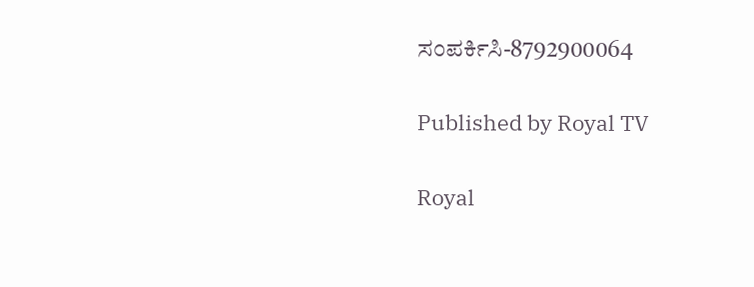ಸಂಪರ್ಕಿಸಿ-8792900064

Published by Royal TV

Royal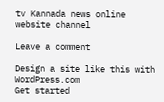tv Kannada news online website channel

Leave a comment

Design a site like this with WordPress.com
Get started